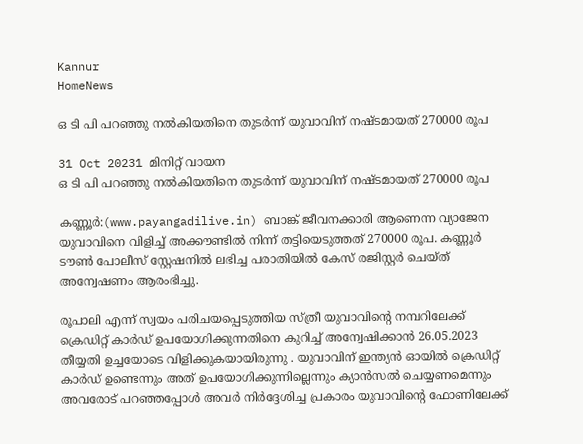Kannur
HomeNews

ഒ ടി പി പറഞ്ഞു നൽകിയതിനെ തുടർന്ന് യുവാവിന് നഷ്ടമായത് 270000 രൂപ

31 Oct 20231 മിനിറ്റ് വായന
ഒ ടി പി പറഞ്ഞു നൽകിയതിനെ തുടർന്ന് യുവാവിന് നഷ്ടമായത് 270000 രൂപ

കണ്ണൂർ:(www.payangadilive.in) ബാങ്ക് ജീവനക്കാരി ആണെന്ന വ്യാജേന യുവാവിനെ വിളിച്ച് അക്കൗണ്ടിൽ നിന്ന് തട്ടിയെടുത്തത് 270000 രൂപ. കണ്ണൂർ ടൗൺ പോലീസ് സ്റ്റേഷനിൽ ലഭിച്ച പരാതിയിൽ കേസ് രജിസ്റ്റർ ചെയ്ത് അന്വേഷണം ആരംഭിച്ചു.

രൂപാലി എന്ന് സ്വയം പരിചയപ്പെടുത്തിയ സ്ത്രീ യുവാവിന്റെ നമ്പറിലേക്ക് ക്രെഡിറ്റ് കാർഡ് ഉപയോഗിക്കുന്നതിനെ കുറിച്ച് അന്വേഷിക്കാൻ 26.05.2023 തീയ്യതി ഉച്ചയോടെ വിളിക്കുകയായിരുന്നു . യുവാവിന് ഇന്ത്യൻ ഓയിൽ ക്രെഡിറ്റ്‌ കാർഡ് ഉണ്ടെന്നും അത് ഉപയോഗിക്കുന്നില്ലെന്നും ക്യാൻസൽ ചെയ്യണമെന്നും അവരോട് പറഞ്ഞപ്പോൾ അവർ നിർദ്ദേശിച്ച പ്രകാരം യുവാവിന്റെ ഫോണിലേക്ക്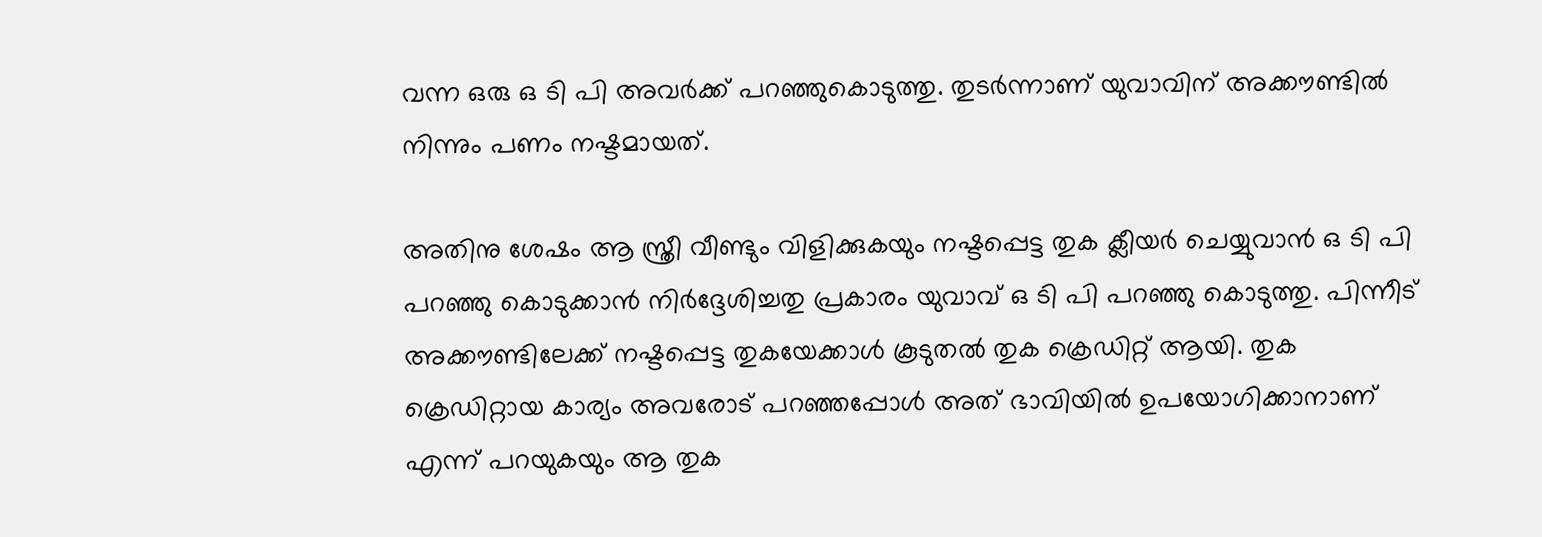വന്ന ഒരു ഒ ടി പി അവർക്ക് പറഞ്ഞുകൊടുത്തു. തുടർന്നാണ് യുവാവിന് അക്കൗണ്ടിൽ നിന്നും പണം നഷ്ടമായത്.

അതിനു ശേഷം ആ സ്ത്രീ വീണ്ടും വിളിക്കുകയും നഷ്ടപ്പെട്ട തുക ക്ലീയർ ചെയ്യുവാൻ ഒ ടി പി പറഞ്ഞു കൊടുക്കാൻ നിർദ്ദേശിച്ചതു പ്രകാരം യുവാവ് ഒ ടി പി പറഞ്ഞു കൊടുത്തു. പിന്നീട് അക്കൗണ്ടിലേക്ക് നഷ്ടപ്പെട്ട തുകയേക്കാൾ കൂടുതൽ തുക ക്രെഡിറ്റ് ആയി. തുക ക്രെഡിറ്റായ കാര്യം അവരോട് പറഞ്ഞപ്പോൾ അത് ഭാവിയിൽ ഉപയോഗിക്കാനാണ് എന്ന് പറയുകയും ആ തുക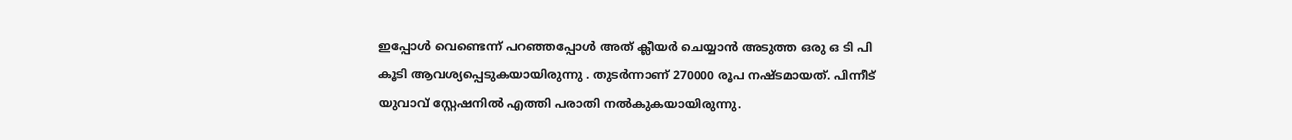ഇപ്പോൾ വെണ്ടെന്ന് പറഞ്ഞപ്പോൾ അത് ക്ലീയർ ചെയ്യാൻ അടുത്ത ഒരു ഒ ടി പി കൂടി ആവശ്യപ്പെടുകയായിരുന്നു . തുടർന്നാണ് 270000 രൂപ നഷ്ടമായത്. പിന്നീട് യുവാവ് സ്റ്റേഷനിൽ എത്തി പരാതി നൽകുകയായിരുന്നു.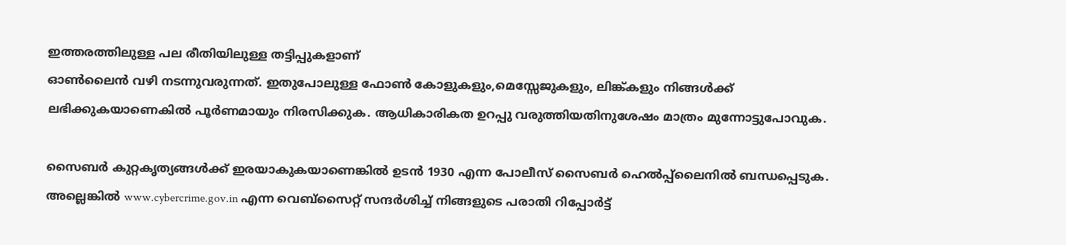ഇത്തരത്തിലുള്ള പല രീതിയിലുള്ള തട്ടിപ്പുകളാണ്
ഓൺലൈൻ വഴി നടന്നുവരുന്നത്. ഇതുപോലുള്ള ഫോൺ കോളുകളും,മെസ്സേജുകളും, ലിങ്ക്കളും നിങ്ങൾക്ക് ലഭിക്കുകയാണെകിൽ പൂർണമായും നിരസിക്കുക. ആധികാരികത ഉറപ്പു വരുത്തിയതിനുശേഷം മാത്രം മുന്നോട്ടുപോവുക.

സൈബർ കുറ്റകൃത്യങ്ങൾക്ക് ഇരയാകുകയാണെങ്കിൽ ഉടൻ 1930 എന്ന പോലീസ് സൈബർ ഹെൽപ്പ്ലൈനിൽ ബന്ധപ്പെടുക. അല്ലെങ്കിൽ www.cybercrime.gov.in എന്ന വെബ്സൈറ്റ് സന്ദർശിച്ച് നിങ്ങളുടെ പരാതി റിപ്പോർട്ട്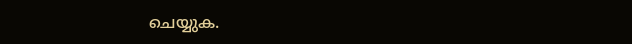ചെയ്യുക.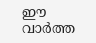ഈ വാർത്ത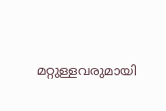മറ്റുള്ളവരുമായി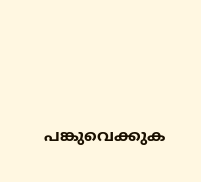പങ്കുവെക്കുക